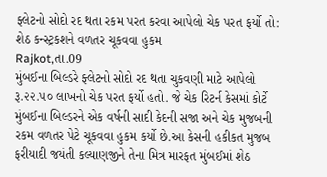ફ્લેટનો સોદો રદ થતા રકમ પરત કરવા આપેલો ચેક પરત ફર્યો તો: શેઠ કન્સ્ટ્રકશને વળતર ચૂકવવા હુકમ
Rajkot,તા.09
મુંબઈના બિલ્ડરે ફ્લેટનો સોદો રદ થતા ચુકવણી માટે આપેલો રૂ.૨૨.૫૦ લાખનો ચેક પરત ફર્યો હતો. જે ચેક રિટર્ન કેસમાં કોર્ટે મુંબઈના બિલ્ડરને એક વર્ષની સાદી કેદની સજા અને ચેક મુજબની રકમ વળતર પેટે ચૂકવવા હુકમ કર્યો છે.આ કેસની હકીકત મુજબ ફરીયાદી જયંતી કલ્યાણજીને તેના મિત્ર મારફત મુંબઈમાં શેઠ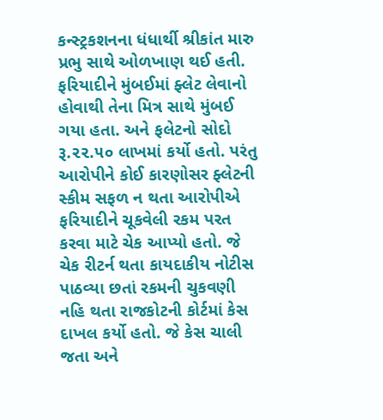કન્સ્ટ્રકશનના ધંધાર્થી શ્રીકાંત મારુ પ્રભુ સાથે ઓળખાણ થઈ હતી. ફરિયાદીને મુંબઈમાં ફ્લેટ લેવાનો હોવાથી તેના મિત્ર સાથે મુંબઈ ગયા હતા. અને ફલેટનો સોદો રૂ.૨૨.૫૦ લાખમાં કર્યો હતો. પરંતુ આરોપીને કોઈ કારણોસર ફ્લેટની સ્કીમ સફળ ન થતા આરોપીએ ફરિયાદીને ચૂકવેલી રકમ પરત કરવા માટે ચેક આપ્યો હતો. જે ચેક રીટર્ન થતા કાયદાકીય નોટીસ પાઠવ્યા છતાં રકમની ચુકવણી નહિ થતા રાજકોટની કોર્ટમાં કેસ દાખલ કર્યો હતો. જે કેસ ચાલી જતા અને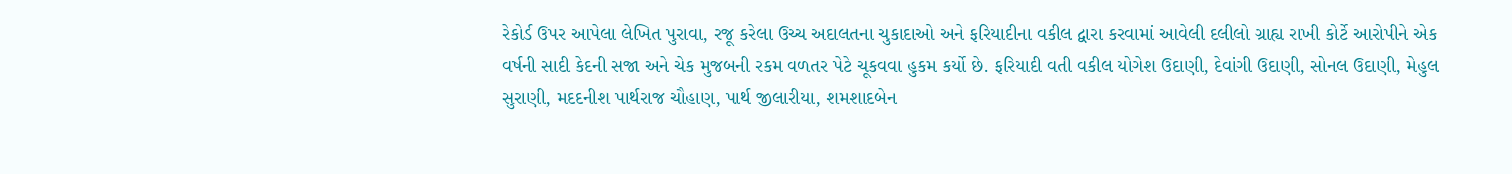રેકોર્ડ ઉપર આપેલા લેખિત પુરાવા, રજૂ કરેલા ઉચ્ચ અદાલતના ચુકાદાઓ અને ફરિયાદીના વકીલ દ્વારા કરવામાં આવેલી દલીલો ગ્રાહ્ય રાખી કોર્ટે આરોપીને એક વર્ષની સાદી કેદની સજા અને ચેક મુજબની રકમ વળતર પેટે ચૂકવવા હુકમ કર્યો છે. ફરિયાદી વતી વકીલ યોગેશ ઉદાણી, દેવાંગી ઉદાણી, સોનલ ઉદાણી, મેહુલ સુરાણી, મદદનીશ પાર્થરાજ ચૌહાણ, પાર્થ જીલારીયા, શમશાદબેન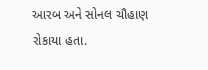આરબ અને સોનલ ચૌહાણ રોકાયા હતા.